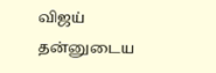விஜய் தன்னுடைய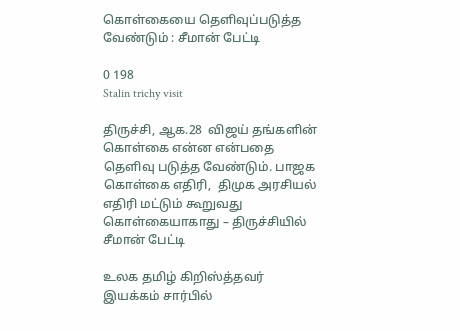கொள்கையை தெளிவுப்படுத்த வேண்டும் : சீமான் பேட்டி

0 198
Stalin trichy visit

திருச்சி, ஆக.28  விஜய் தங்களின் கொள்கை என்ன என்பதை தெளிவு படுத்த வேண்டும். பாஜக கொள்கை எதிரி,  திமுக அரசியல் எதிரி மட்டும் கூறுவது கொள்கையாகாது – திருச்சியில் சீமான் பேட்டி

உலக தமிழ் கிறிஸ்த்தவர் இயக்கம் சார்பில்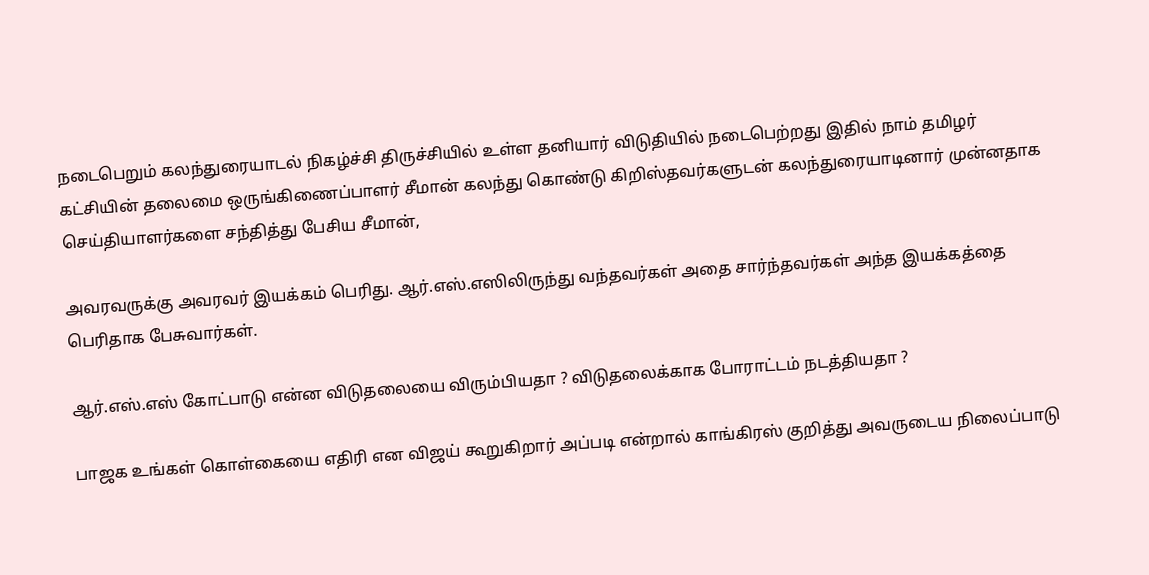நடைபெறும் கலந்துரையாடல் நிகழ்ச்சி திருச்சியில் உள்ள தனியார் விடுதியில் நடைபெற்றது இதில் நாம் தமிழர் கட்சியின் தலைமை ஒருங்கிணைப்பாளர் சீமான் கலந்து கொண்டு கிறிஸ்தவர்களுடன் கலந்துரையாடினார் முன்னதாக செய்தியாளர்களை சந்தித்து பேசிய சீமான்,

அவரவருக்கு அவரவர் இயக்கம் பெரிது. ஆர்.எஸ்.எஸிலிருந்து வந்தவர்கள் அதை சார்ந்தவர்கள் அந்த இயக்கத்தை பெரிதாக பேசுவார்கள்.

ஆர்.எஸ்.எஸ் கோட்பாடு என்ன விடுதலையை விரும்பியதா ? விடுதலைக்காக போராட்டம் நடத்தியதா ?

பாஜக உங்கள் கொள்கையை எதிரி என விஜய் கூறுகிறார் அப்படி என்றால் காங்கிரஸ் குறித்து அவருடைய நிலைப்பாடு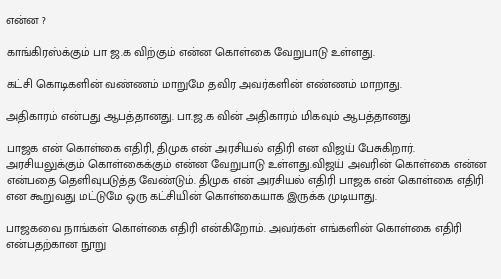என்ன ?

காங்கிரஸ்க்கும் பா ஜ.க விற்கும் என்ன கொள்கை வேறுபாடு உள்ளது.

கட்சி கொடிகளின் வண்ணம் மாறுமே தவிர அவர்களின் எண்ணம் மாறாது.

அதிகாரம் என்பது ஆபத்தானது. பா.ஜ.க வின் அதிகாரம் மிகவும் ஆபத்தானது

பாஜக என் கொள்கை எதிரி, திமுக என் அரசியல் எதிரி என விஜய் பேசுகிறார். அரசியலுக்கும் கொள்கைக்கும் என்ன வேறுபாடு உள்ளது.விஜய் அவரின் கொள்கை என்ன என்பதை தெளிவுபடுத்த வேண்டும். திமுக என் அரசியல் எதிரி பாஜக என் கொள்கை எதிரி என கூறுவது மட்டுமே ஒரு கட்சியின் கொள்கையாக இருக்க முடியாது.

பாஜகவை நாங்கள் கொள்கை எதிரி என்கிறோம். அவர்கள் எங்களின் கொள்கை எதிரி என்பதற்கான நூறு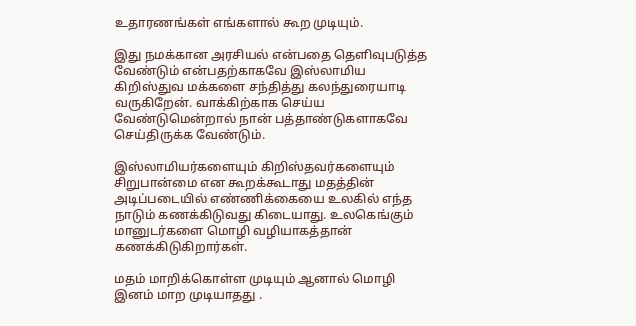உதாரணங்கள் எங்களால் கூற முடியும்.

இது நமக்கான அரசியல் என்பதை தெளிவுபடுத்த வேண்டும் என்பதற்காகவே இஸ்லாமிய கிறிஸ்துவ மக்களை சந்தித்து கலந்துரையாடி வருகிறேன். வாக்கிற்காக செய்ய வேண்டுமென்றால் நான் பத்தாண்டுகளாகவே செய்திருக்க வேண்டும்.

இஸ்லாமியர்களையும் கிறிஸ்தவர்களையும் சிறுபான்மை என கூறக்கூடாது மதத்தின் அடிப்படையில் எண்ணிக்கையை உலகில் எந்த நாடும் கணக்கிடுவது கிடையாது. உலகெங்கும் மானுடர்களை மொழி வழியாகத்தான் கணக்கிடுகிறார்கள்.

மதம் மாறிக்கொள்ள முடியும் ஆனால் மொழி இனம் மாற முடியாதது .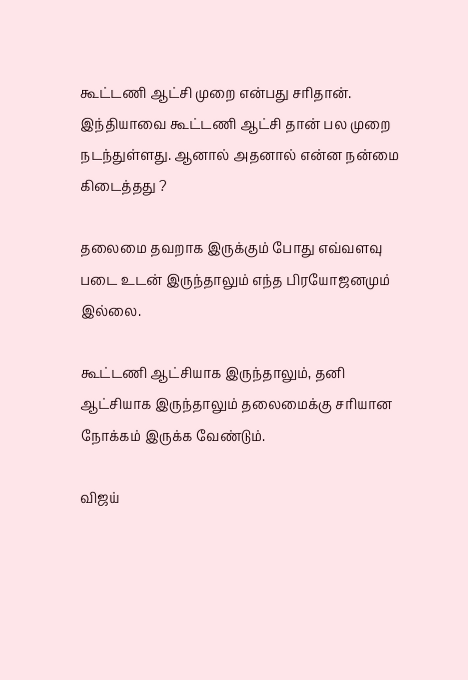கூட்டணி ஆட்சி முறை என்பது சரிதான். இந்தியாவை கூட்டணி ஆட்சி தான் பல முறை நடந்துள்ளது. ஆனால் அதனால் என்ன நன்மை கிடைத்தது ?

தலைமை தவறாக இருக்கும் போது எவ்வளவு படை உடன் இருந்தாலும் எந்த பிரயோஜனமும் இல்லை.

கூட்டணி ஆட்சியாக இருந்தாலும், தனி ஆட்சியாக இருந்தாலும் தலைமைக்கு சரியான நோக்கம் இருக்க வேண்டும்.

விஜய்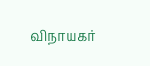விநாயகர்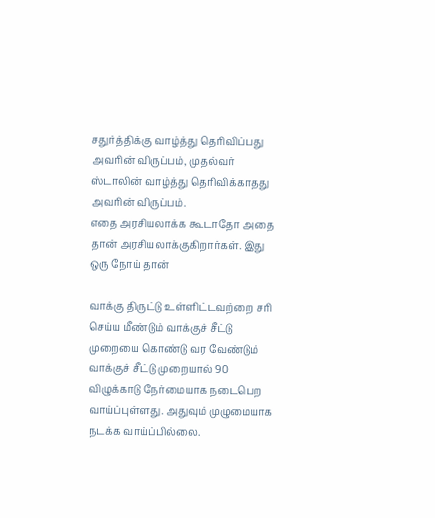சதுர்த்திக்கு வாழ்த்து தெரிவிப்பது அவரின் விருப்பம், முதல்வர் ஸ்டாலின் வாழ்த்து தெரிவிக்காதது அவரின் விருப்பம்.
எதை அரசியலாக்க கூடாதோ அதை தான் அரசியலாக்குகிறார்கள். இது ஒரு நோய் தான்

வாக்கு திருட்டு உள்ளிட்டவற்றை சரி செய்ய மீண்டும் வாக்குச் சீட்டு முறையை கொண்டு வர வேண்டும் வாக்குச் சீட்டு முறையால் 90 விழுக்காடு நேர்மையாக நடைபெற வாய்ப்புள்ளது. அதுவும் முழுமையாக நடக்க வாய்ப்பில்லை.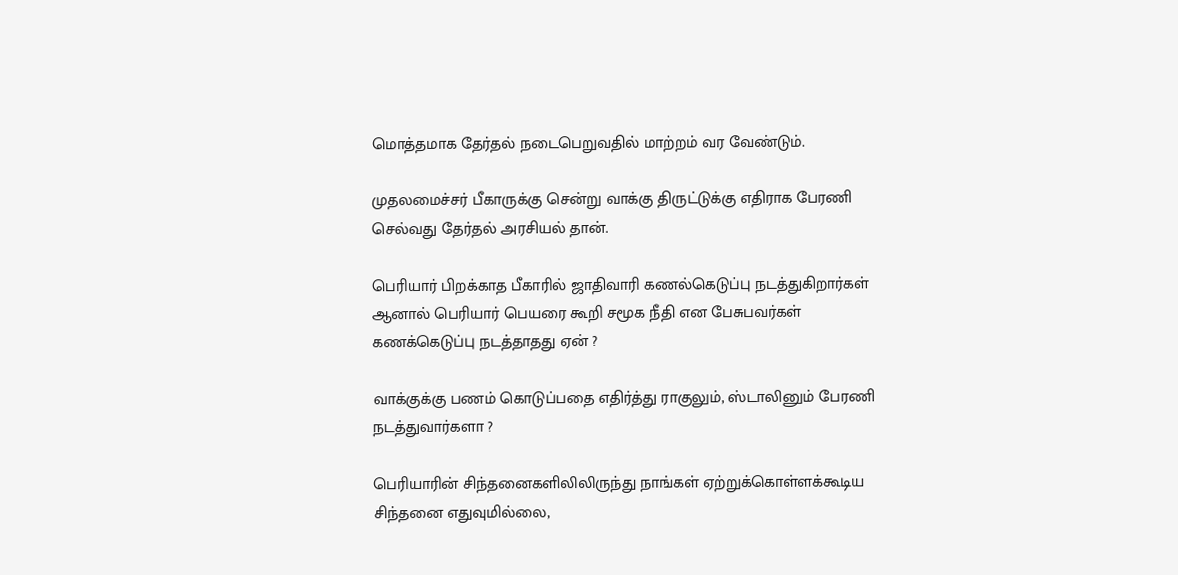மொத்தமாக தேர்தல் நடைபெறுவதில் மாற்றம் வர வேண்டும்.

முதலமைச்சர் பீகாருக்கு சென்று வாக்கு திருட்டுக்கு எதிராக பேரணி செல்வது தேர்தல் அரசியல் தான்.

பெரியார் பிறக்காத பீகாரில் ஜாதிவாரி கணல்கெடுப்பு நடத்துகிறார்கள் ஆனால் பெரியார் பெயரை கூறி சமூக நீதி என பேசுபவர்கள் கணக்கெடுப்பு நடத்தாதது ஏன் ?

வாக்குக்கு பணம் கொடுப்பதை எதிர்த்து ராகுலும், ஸ்டாலினும் பேரணி நடத்துவார்களா ?

பெரியாரின் சிந்தனைகளிலிலிருந்து நாங்கள் ஏற்றுக்கொள்ளக்கூடிய சிந்தனை எதுவுமில்லை,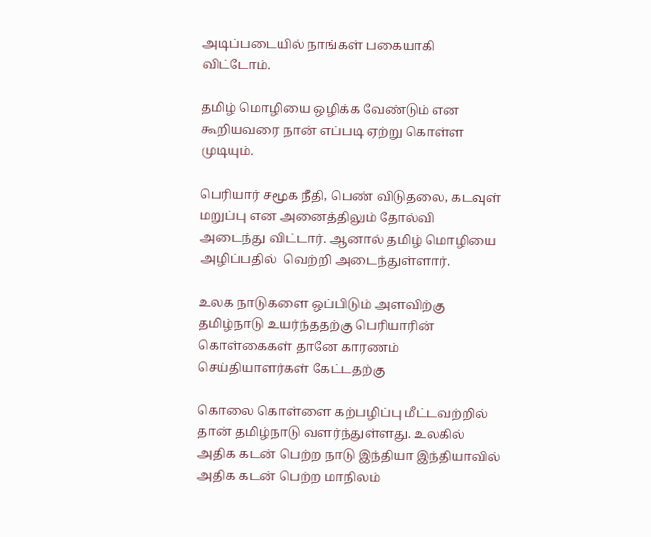அடிப்படையில் நாங்கள் பகையாகி விட்டோம்.

தமிழ் மொழியை ஒழிக்க வேண்டும் என கூறியவரை நான் எப்படி ஏற்று கொள்ள முடியும்.

பெரியார் சமூக நீதி, பெண் விடுதலை, கடவுள் மறுப்பு என அனைத்திலும் தோல்வி அடைந்து விட்டார். ஆனால் தமிழ் மொழியை அழிப்பதில்  வெற்றி அடைந்துள்ளார்.

உலக நாடுகளை ஒப்பிடும் அளவிற்கு தமிழ்நாடு உயர்ந்ததற்கு பெரியாரின் கொள்கைகள் தானே காரணம் செய்தியாளர்கள் கேட்டதற்கு

கொலை கொள்ளை கற்பழிப்பு மீட்டவற்றில் தான் தமிழ்நாடு வளர்ந்துள்ளது. உலகில் அதிக கடன் பெற்ற நாடு இந்தியா இந்தியாவில் அதிக கடன் பெற்ற மாநிலம்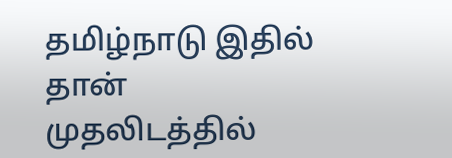தமிழ்நாடு இதில் தான் முதலிடத்தில்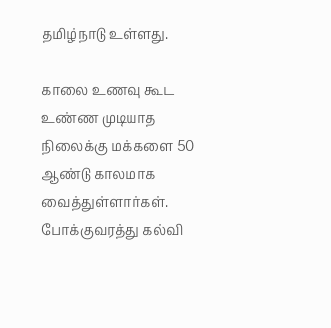தமிழ்நாடு உள்ளது.

காலை உணவு கூட உண்ண முடியாத நிலைக்கு மக்களை 50 ஆண்டு காலமாக வைத்துள்ளார்கள். போக்குவரத்து கல்வி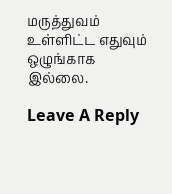மருத்துவம் உள்ளிட்ட எதுவும் ஒழுங்காக இல்லை.

Leave A Reply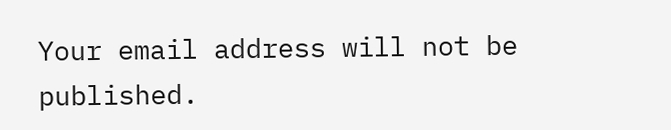Your email address will not be published.